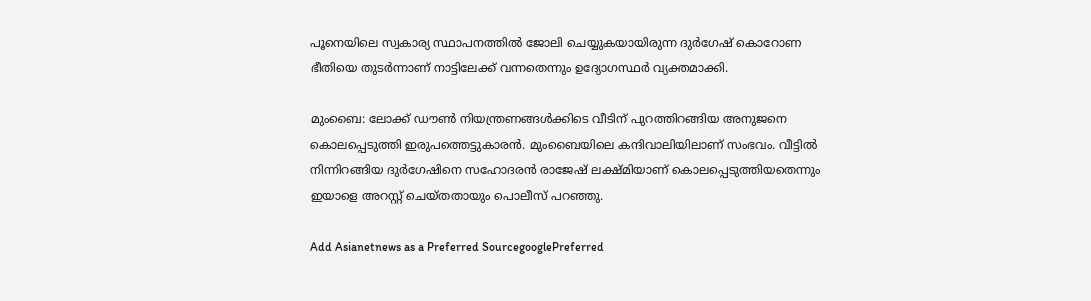പൂനെയിലെ സ്വകാര്യ സ്ഥാപനത്തിൽ ജോലി ചെയ്യുകയായിരുന്ന ദുർഗേഷ് കൊറോണ ഭീതിയെ തുടർന്നാണ് നാട്ടിലേക്ക് വന്നതെന്നും ഉദ്യോഗസ്ഥർ വ്യക്തമാക്കി.

മുംബൈ: ലോക്ക് ഡൗൺ നിയന്ത്രണങ്ങൾക്കിടെ വീടിന് പുറത്തിറങ്ങിയ അനുജനെ കൊലപ്പെടുത്തി ഇരുപത്തെട്ടുകാരൻ. മുംബൈയിലെ കന്ദിവാലിയിലാണ് സംഭവം. വീട്ടിൽ നിന്നിറങ്ങിയ ദുർഗേഷിനെ സഹോദരൻ രാജേഷ് ലക്ഷ്മിയാണ് കൊലപ്പെടുത്തിയതെന്നും ഇയാളെ അറസ്റ്റ് ചെയ്തതായും പൊലീസ് പറഞ്ഞു.

Add Asianetnews as a Preferred SourcegooglePreferred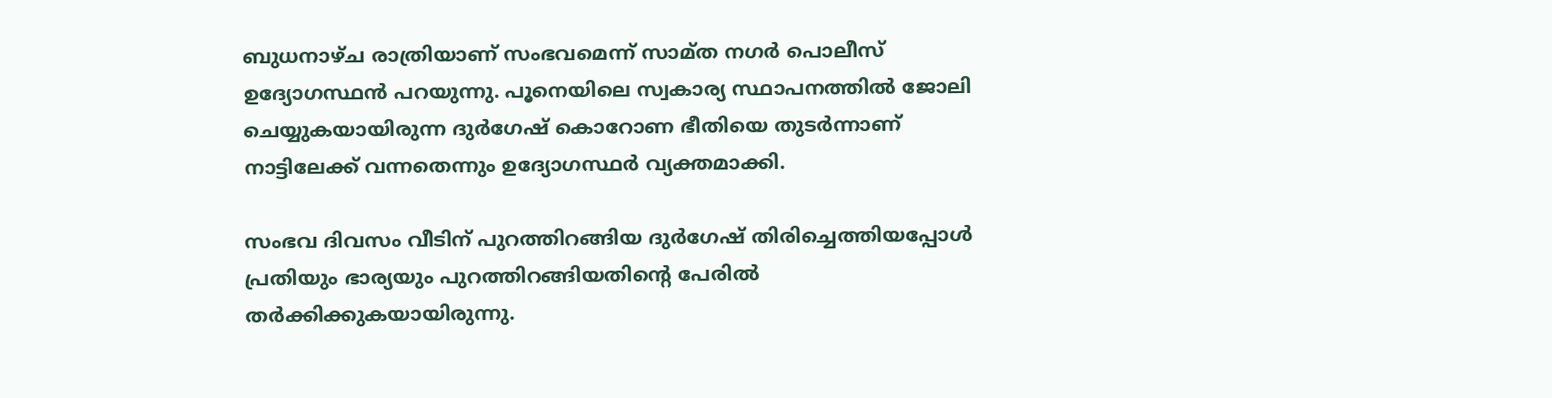ബുധനാഴ്ച രാത്രിയാണ് സംഭവമെന്ന് സാമ്ത നഗർ പൊലീസ് ഉദ്യോഗസ്ഥൻ പറയുന്നു. പൂനെയിലെ സ്വകാര്യ സ്ഥാപനത്തിൽ ജോലി ചെയ്യുകയായിരുന്ന ദുർഗേഷ് കൊറോണ ഭീതിയെ തുടർന്നാണ് നാട്ടിലേക്ക് വന്നതെന്നും ഉദ്യോഗസ്ഥർ വ്യക്തമാക്കി.

സംഭവ ദിവസം വീടിന് പുറത്തിറങ്ങിയ ദുർഗേഷ് തിരിച്ചെത്തിയപ്പോൾ പ്രതിയും ഭാര്യയും പുറത്തിറങ്ങിയതിന്‍റെ പേരിൽ തർക്കിക്കുകയായിരുന്നു.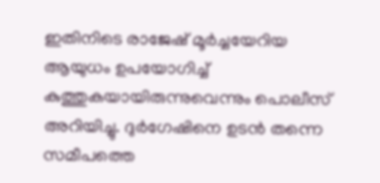ഇതിനിടെ രാജേഷ് മൂർച്ചയേറിയ ആയുധം ഉപയോഗിച്ച് കുത്തുകയായിരുന്നുവെന്നും പൊലീസ് അറിയിച്ചു. ദുർഗേഷിനെ ഉടൻ തന്നെ സമീപത്തെ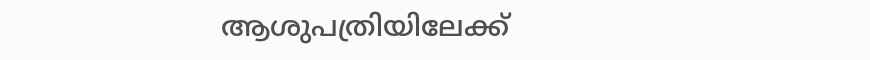ആശുപത്രിയിലേക്ക്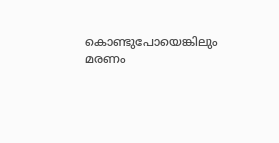കൊണ്ടുപോയെങ്കിലും മരണം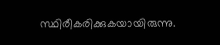സ്ഥിരീകരിക്കുകയായിരുന്നു.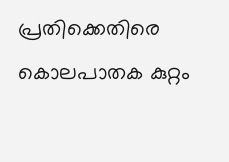പ്രതിക്കെതിരെ കൊലപാതക കുറ്റം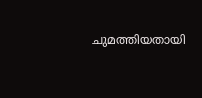ചുമത്തിയതായി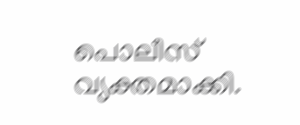പൊലീസ് വ്യക്തമാക്കി.